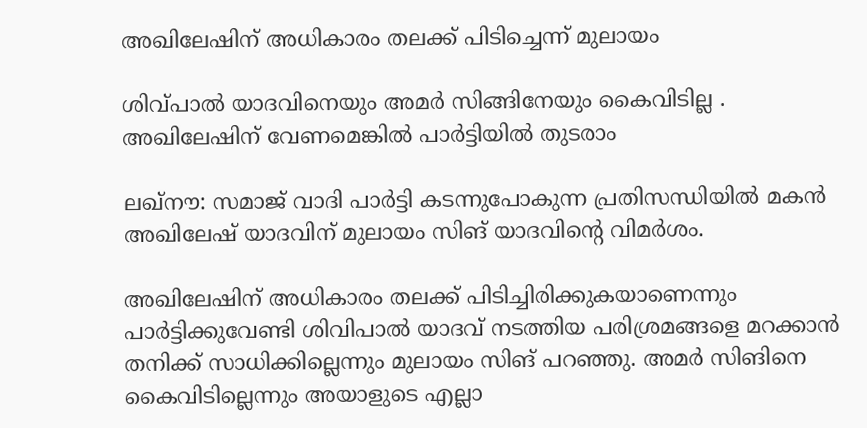അഖിലേഷിന് അധികാരം തലക്ക് പിടിച്ചെന്ന് മുലായം

ശിവ്പാല്‍ യാദവിനെയും അമര്‍ സിങ്ങിനേയും കൈവിടില്ല . അഖിലേഷിന് വേണമെങ്കില്‍ പാര്‍ട്ടിയില്‍ തുടരാം

ലഖ്‌നൗ: സമാജ് വാദി പാര്‍ട്ടി കടന്നുപോകുന്ന പ്രതിസന്ധിയില്‍ മകന്‍ അഖിലേഷ് യാദവിന് മുലായം സിങ് യാദവിന്റെ വിമര്‍ശം.

അഖിലേഷിന് അധികാരം തലക്ക് പിടിച്ചിരിക്കുകയാണെന്നും പാര്‍ട്ടിക്കുവേണ്ടി ശിവിപാല്‍ യാദവ് നടത്തിയ പരിശ്രമങ്ങളെ മറക്കാന്‍ തനിക്ക് സാധിക്കില്ലെന്നും മുലായം സിങ് പറഞ്ഞു. അമര്‍ സിങിനെ കൈവിടില്ലെന്നും അയാളുടെ എല്ലാ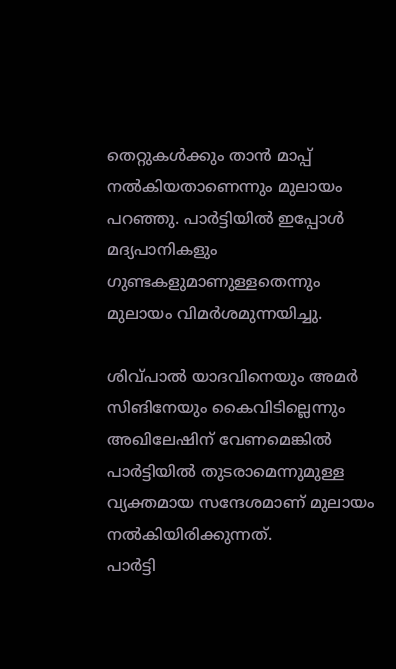തെറ്റുകള്‍ക്കും താന്‍ മാപ്പ് നല്‍കിയതാണെന്നും മുലായം പറഞ്ഞു. പാര്‍ട്ടിയില്‍ ഇപ്പോള്‍ മദ്യപാനികളും ഗുണ്ടകളുമാണുള്ളതെന്നും മുലായം വിമര്‍ശമുന്നയിച്ചു.

ശിവ്പാല്‍ യാദവിനെയും അമര്‍ സിങിനേയും കൈവിടില്ലെന്നും അഖിലേഷിന് വേണമെങ്കില്‍ പാര്‍ട്ടിയില്‍ തുടരാമെന്നുമുള്ള വ്യക്തമായ സന്ദേശമാണ് മുലായം നല്‍കിയിരിക്കുന്നത്.
പാര്‍ട്ടി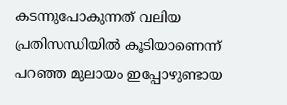കടന്നുപോകുന്നത് വലിയ പ്രതിസന്ധിയില്‍ കൂടിയാണെന്ന് പറഞ്ഞ മുലായം ഇപ്പോഴുണ്ടായ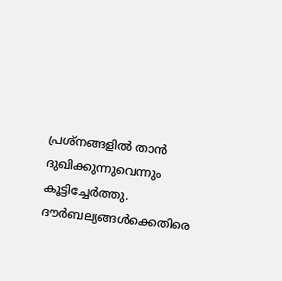പ്രശ്‌നങ്ങളില്‍ താന്‍ ദുഖിക്കുന്നുവെന്നും കൂട്ടിച്ചേര്‍ത്തു. ദൗര്‍ബല്യങ്ങള്‍ക്കെതിരെ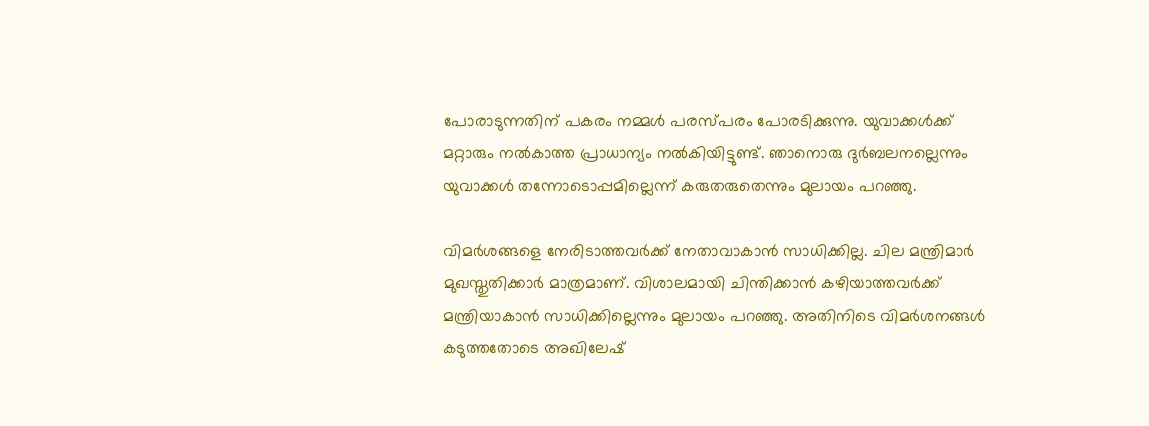പോരാടുന്നതിന് പകരം നമ്മള്‍ പരസ്പരം പോരടിക്കുന്നു. യുവാക്കള്‍ക്ക് മറ്റാരും നല്‍കാത്ത പ്രാധാന്യം നല്‍കിയിട്ടുണ്ട്. ഞാനൊരു ദുര്‍ബലനല്ലെന്നും യുവാക്കള്‍ തന്നോടൊപ്പമില്ലെന്ന് കരുതരുതെന്നും മുലായം പറഞ്ഞു.

വിമര്‍ശങ്ങളെ നേരിടാത്തവര്‍ക്ക് നേതാവാകാന്‍ സാധിക്കില്ല. ചില മന്ത്രിമാര്‍ മുഖസ്തുതിക്കാര്‍ മാത്രമാണ്. വിശാലമായി ചിന്തിക്കാന്‍ കഴിയാത്തവര്‍ക്ക് മന്ത്രിയാകാന്‍ സാധിക്കില്ലെന്നും മുലായം പറഞ്ഞു. അതിനിടെ വിമര്‍ശനങ്ങള്‍ കടുത്തതോടെ അഖിലേഷ്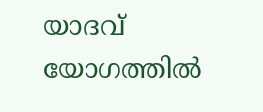യാദവ് യോഗത്തില്‍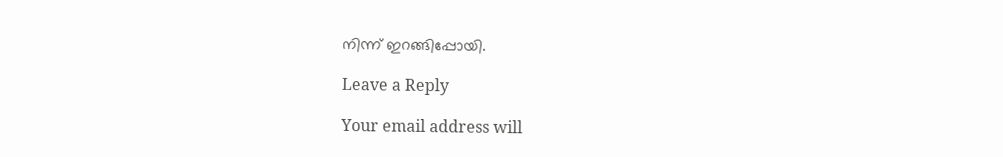നിന്ന് ഇറങ്ങിപ്പോയി.

Leave a Reply

Your email address will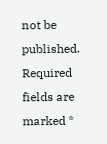not be published. Required fields are marked *